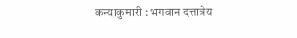कन्याकुमारी : भगवान दत्तात्रेय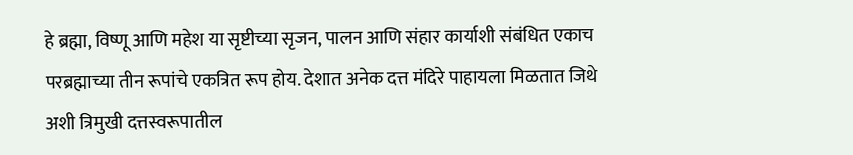हे ब्रह्मा, विष्णू आणि महेश या सृष्टीच्या सृजन, पालन आणि संहार कार्याशी संबंधित एकाच परब्रह्माच्या तीन रूपांचे एकत्रित रूप होय. देशात अनेक दत्त मंदिरे पाहायला मिळतात जिथे अशी त्रिमुखी दत्तस्वरूपातील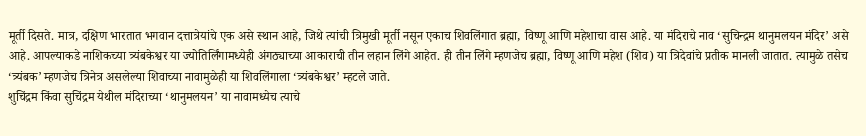मूर्ती दिसते. मात्र, दक्षिण भारतात भगवान दत्तात्रेयांचे एक असे स्थान आहे, जिथे त्यांची त्रिमुखी मूर्ती नसून एकाच शिवलिंगात ब्रह्मा, विष्णू आणि महेशाचा वास आहे. या मंदिराचे नाव ‘सुचिन्द्रम थानुमलयन मंदिर’ असे आहे. आपल्याकडे नाशिकच्या त्र्यंबकेश्वर या ज्योतिर्लिंगामध्येही अंगठ्याच्या आकाराची तीन लहान लिंगे आहेत. ही तीन लिंगे म्हणजेच ब्रह्मा, विष्णू आणि महेश (शिव) या त्रिदेवांचे प्रतीक मानली जातात. त्यामुळे तसेच ‘त्र्यंबक’ म्हणजेच त्रिनेत्र असलेल्या शिवाच्या नावामुळेही या शिवलिंगाला ‘त्र्यंबकेश्वर’ म्हटले जाते.
शुचिंद्रम किंवा सुचिंद्रम येथील मंदिराच्या ‘थानुमलयन’ या नावामध्येच त्याचे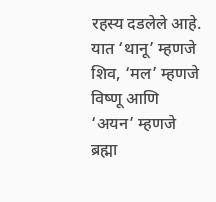रहस्य दडलेले आहे. यात ‘थानू’ म्हणजे शिव, ‘मल’ म्हणजे विष्णू आणि ‘अयन’ म्हणजे ब्रह्मा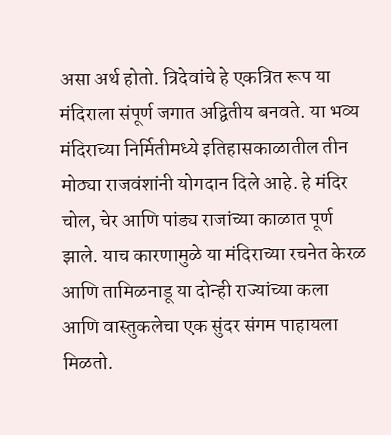असा अर्थ होतो. त्रिदेवांचे हे एकत्रित रूप या मंदिराला संपूर्ण जगात अद्वितीय बनवते. या भव्य मंदिराच्या निर्मितीमध्ये इतिहासकाळातील तीन मोठ्या राजवंशांनी योगदान दिले आहे. हे मंदिर चोल, चेर आणि पांड्य राजांच्या काळात पूर्ण झाले. याच कारणामुळे या मंदिराच्या रचनेत केरळ आणि तामिळनाडू या दोन्ही राज्यांच्या कला आणि वास्तुकलेचा एक सुंदर संगम पाहायला मिळतो.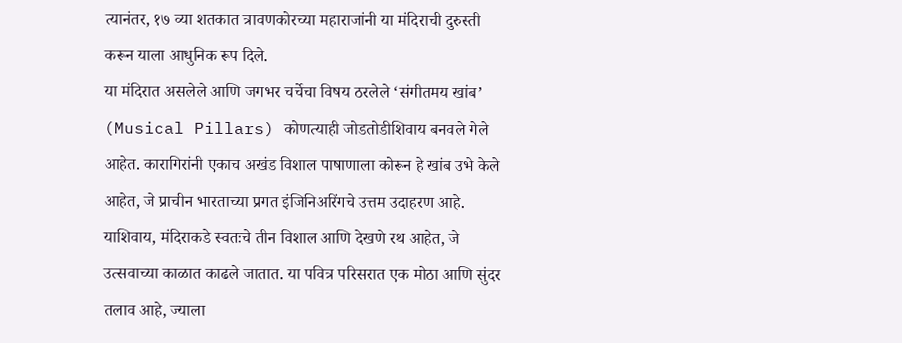त्यानंतर, १७ व्या शतकात त्रावणकोरच्या महाराजांनी या मंदिराची दुरुस्ती करून याला आधुनिक रूप दिले.
या मंदिरात असलेले आणि जगभर चर्चेचा विषय ठरलेले ‘संगीतमय खांब’ (Musical Pillars) कोणत्याही जोडतोडीशिवाय बनवले गेले आहेत. कारागिरांनी एकाच अखंड विशाल पाषाणाला कोरून हे खांब उभे केले आहेत, जे प्राचीन भारताच्या प्रगत इंजिनिअरिंगचे उत्तम उदाहरण आहे. याशिवाय, मंदिराकडे स्वतःचे तीन विशाल आणि देखणे रथ आहेत, जे उत्सवाच्या काळात काढले जातात. या पवित्र परिसरात एक मोठा आणि सुंदर तलाव आहे, ज्याला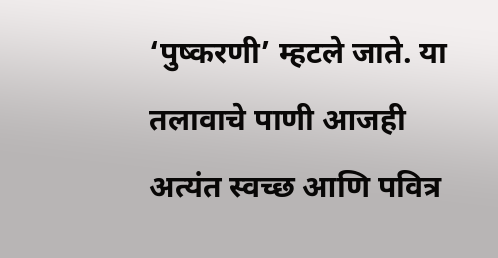‘पुष्करणी’ म्हटले जाते. या तलावाचे पाणी आजही अत्यंत स्वच्छ आणि पवित्र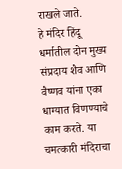राखले जाते.
हे मंदिर हिंदू धर्मातील दोन मुख्य संप्रदाय शैव आणि वैष्णव यांना एका धाग्यात विणण्याचे काम करते. या चमत्कारी मंदिराचा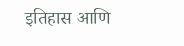इतिहास आणि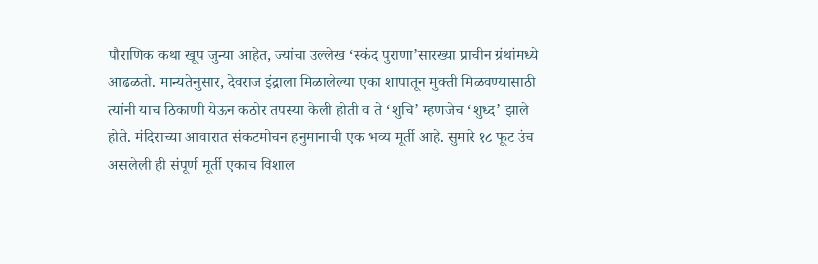पौराणिक कथा खूप जुन्या आहेत, ज्यांचा उल्लेख ‘स्कंद पुराणा’सारख्या प्राचीन ग्रंथांमध्ये आढळतो. मान्यतेनुसार, देवराज इंद्राला मिळालेल्या एका शापातून मुक्ती मिळवण्यासाठी त्यांनी याच ठिकाणी येऊन कठोर तपस्या केली होती व ते ‘शुचि’ म्हणजेच ‘शुध्द’ झाले होते. मंदिराच्या आवारात संकटमोचन हनुमानाची एक भव्य मूर्ती आहे. सुमारे १८ फूट उंच असलेली ही संपूर्ण मूर्ती एकाच विशाल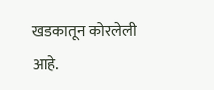खडकातून कोरलेली आहे.